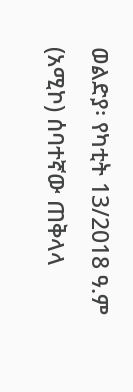ወልድያ፡ የካቲት 13/2018 ዓ.ም (አሚኮ) ሰባተኛው ጠቅላላ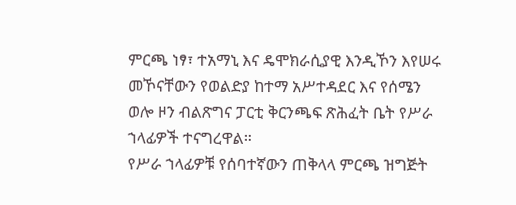ምርጫ ነፃ፣ ተአማኒ እና ዴሞክራሲያዊ እንዲኾን እየሠሩ መኾናቸውን የወልድያ ከተማ አሥተዳደር እና የሰሜን ወሎ ዞን ብልጽግና ፓርቲ ቅርንጫፍ ጽሕፈት ቤት የሥራ ኀላፊዎች ተናግረዋል።
የሥራ ኀላፊዎቹ የሰባተኛውን ጠቅላላ ምርጫ ዝግጅት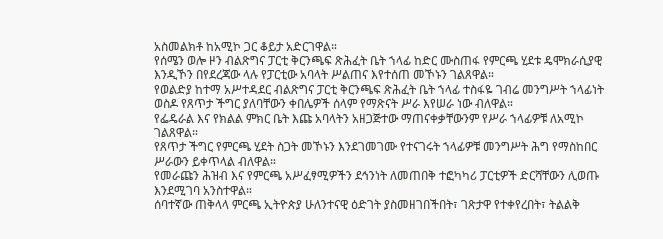አስመልክቶ ከአሚኮ ጋር ቆይታ አድርገዋል።
የሰሜን ወሎ ዞን ብልጽግና ፓርቲ ቅርንጫፍ ጽሕፈት ቤት ኀላፊ ከድር ሙስጠፋ የምርጫ ሂደቱ ዴሞክራሲያዊ እንዲኾን በየደረጃው ላሉ የፓርቲው አባላት ሥልጠና እየተሰጠ መኾኑን ገልጸዋል።
የወልድያ ከተማ አሥተዳደር ብልጽግና ፓርቲ ቅርንጫፍ ጽሕፈት ቤት ኀላፊ ተስፋዬ ገብሬ መንግሥት ኀላፊነት ወስዶ የጸጥታ ችግር ያለባቸውን ቀበሌዎች ሰላም የማጽናት ሥራ እየሠራ ነው ብለዋል።
የፌዴራል እና የክልል ምክር ቤት እጩ አባላትን አዘጋጅተው ማጠናቀቃቸውንም የሥራ ኀላፊዎቹ ለአሚኮ ገልጸዋል።
የጸጥታ ችግር የምርጫ ሂደት ስጋት መኾኑን እንደገመገሙ የተናገሩት ኀላፊዎቹ መንግሥት ሕግ የማስከበር ሥራውን ይቀጥላል ብለዋል።
የመራጩን ሕዝብ እና የምርጫ አሥፈፃሚዎችን ደኅንነት ለመጠበቅ ተፎካካሪ ፓርቲዎች ድርሻቸውን ሊወጡ እንደሚገባ አንስተዋል።
ሰባተኛው ጠቅላላ ምርጫ ኢትዮጵያ ሁለንተናዊ ዕድገት ያስመዘገበችበት፣ ገጽታዋ የተቀየረበት፣ ትልልቅ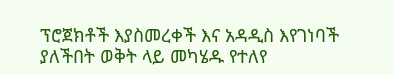ፕሮጀክቶች እያስመረቀች እና አዳዲስ እየገነባች ያለችበት ወቅት ላይ መካሄዱ የተለየ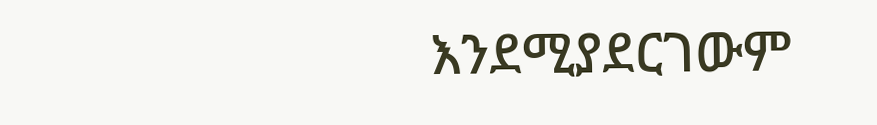እንደሚያደርገውም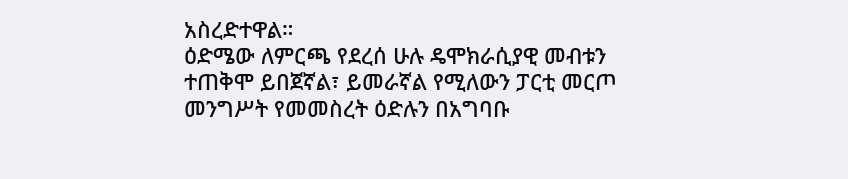አስረድተዋል።
ዕድሜው ለምርጫ የደረሰ ሁሉ ዴሞክራሲያዊ መብቱን ተጠቅሞ ይበጀኛል፣ ይመራኛል የሚለውን ፓርቲ መርጦ መንግሥት የመመስረት ዕድሉን በአግባቡ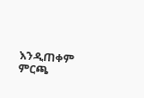እንዲጠቀም ምርጫ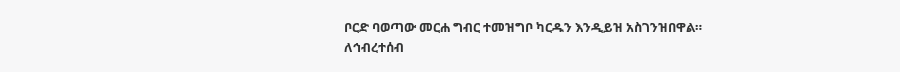ቦርድ ባወጣው መርሐ ግብር ተመዝግቦ ካርዱን እንዲይዝ አስገንዝበዋል።
ለኅብረተሰብ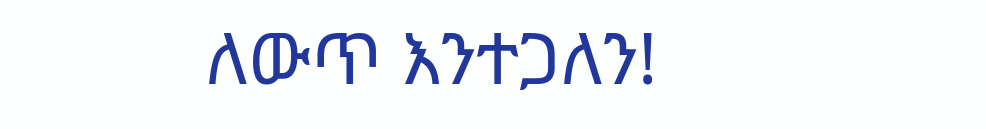ለውጥ እንተጋለን!